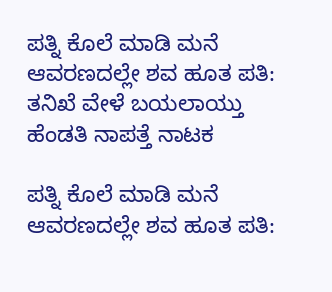ಪತ್ನಿ‌ ಕೊಲೆ ಮಾಡಿ ಮನೆ ಆವರಣದಲ್ಲೇ ಶವ ಹೂತ ಪತಿ: ತನಿಖೆ ವೇಳೆ ಬಯಲಾಯ್ತು ಹೆಂಡತಿ ನಾಪತ್ತೆ ನಾಟಕ

ಪತ್ನಿ‌ ಕೊಲೆ ಮಾಡಿ ಮನೆ ಆವರಣದಲ್ಲೇ ಶವ ಹೂತ ಪತಿ: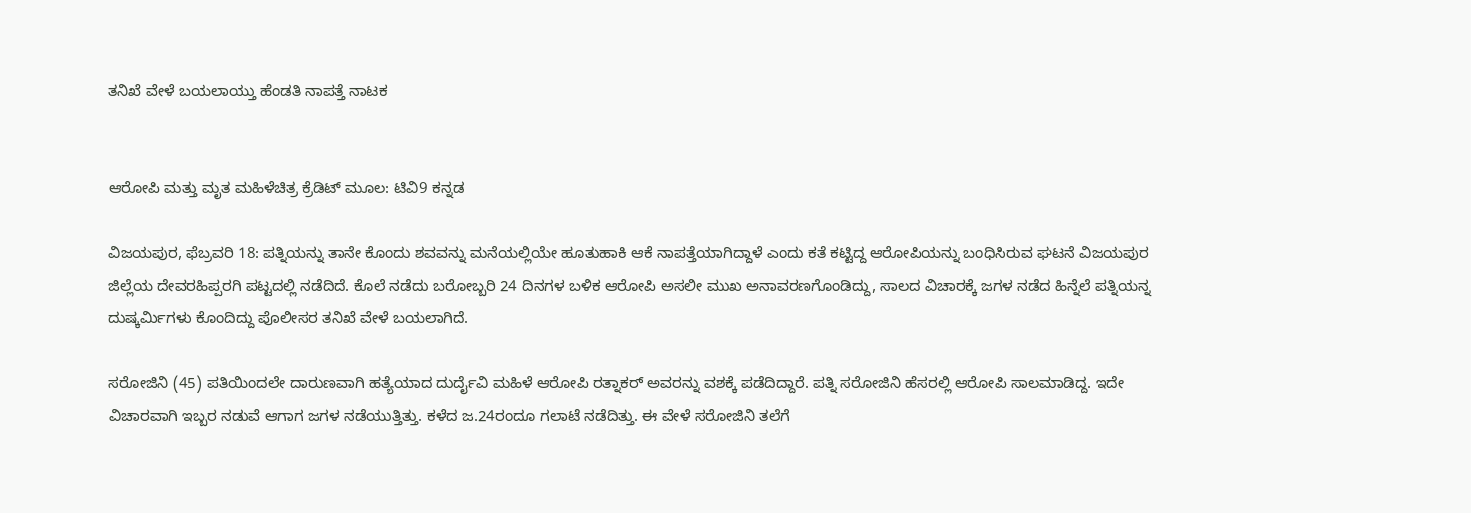ತನಿಖೆ ವೇಳೆ ಬಯಲಾಯ್ತು ಹೆಂಡತಿ ನಾಪತ್ತೆ ನಾಟಕ


ಆರೋಪಿ ಮತ್ತು ಮೃತ ಮಹಿಳೆಚಿತ್ರ ಕ್ರೆಡಿಟ್ ಮೂಲ: ಟಿವಿ9 ಕನ್ನಡ

ವಿಜಯಪುರ, ಫೆಬ್ರವರಿ 18: ಪತ್ನಿಯನ್ನು ತಾನೇ ಕೊಂದು ಶವವನ್ನು ಮನೆಯಲ್ಲಿಯೇ ಹೂತುಹಾಕಿ ಆಕೆ ನಾಪತ್ತೆಯಾಗಿದ್ದಾಳೆ ಎಂದು ಕತೆ ಕಟ್ಟಿದ್ದ ಆರೋಪಿಯನ್ನು ಬಂಧಿಸಿರುವ ಘಟನೆ ವಿಜಯಪುರ ಜಿಲ್ಲೆಯ ದೇವರಹಿಪ್ಪರಗಿ ಪಟ್ಟದಲ್ಲಿ ನಡೆದಿದೆ. ಕೊಲೆ ನಡೆದು ಬರೋಬ್ಬರಿ 24 ದಿನಗಳ ಬಳಿಕ ಆರೋಪಿ ಅಸಲೀ ಮುಖ ಅನಾವರಣಗೊಂಡಿದ್ದು, ಸಾಲದ ವಿಚಾರಕ್ಕೆ ಜಗಳ ನಡೆದ ಹಿನ್ನೆಲೆ ಪತ್ನಿಯನ್ನ ದುಷ್ಕರ್ಮಿಗಳು ಕೊಂದಿದ್ದು ಪೊಲೀಸರ ತನಿಖೆ ವೇಳೆ ಬಯಲಾಗಿದೆ.

ಸರೋಜಿನಿ (45) ಪತಿಯಿಂದಲೇ ದಾರುಣವಾಗಿ ಹತ್ಯೆಯಾದ ದುರ್ದೈವಿ ಮಹಿಳೆ ಆರೋಪಿ ರತ್ನಾಕರ್ ಅವರನ್ನು ವಶಕ್ಕೆ ಪಡೆದಿದ್ದಾರೆ. ಪತ್ನಿ ಸರೋಜಿನಿ ಹೆಸರಲ್ಲಿ ಆರೋಪಿ ಸಾಲಮಾಡಿದ್ದ. ಇದೇ ವಿಚಾರವಾಗಿ ಇಬ್ಬರ ನಡುವೆ ಆಗಾಗ ಜಗಳ ನಡೆಯುತ್ತಿತ್ತು. ಕಳೆದ ಜ.24ರಂದೂ ಗಲಾಟೆ ನಡೆದಿತ್ತು. ಈ ವೇಳೆ ಸರೋಜಿನಿ ತಲೆಗೆ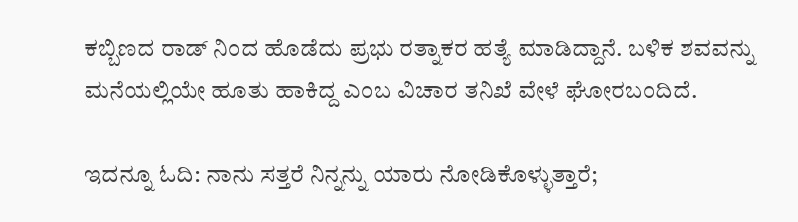ಕಬ್ಬಿಣದ ರಾಡ್ ನಿಂದ ಹೊಡೆದು ಪ್ರಭು ರತ್ನಾಕರ ಹತ್ಯೆ ಮಾಡಿದ್ದಾನೆ. ಬಳಿಕ ಶವವನ್ನು ಮನೆಯಲ್ಲಿಯೇ ಹೂತು ಹಾಕಿದ್ದ ಎಂಬ ವಿಚಾರ ತನಿಖೆ ವೇಳೆ ಘೋರಬಂದಿದೆ.

ಇದನ್ನೂ ಓದಿ: ನಾನು ಸತ್ತರೆ ನಿನ್ನನ್ನು ಯಾರು ನೋಡಿಕೊಳ್ಳುತ್ತಾರೆ;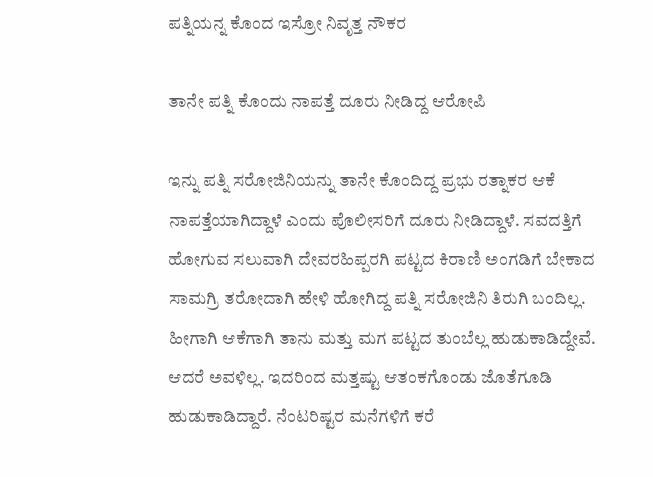ಪತ್ನಿಯನ್ನ ಕೊಂದ ಇಸ್ರೋ ನಿವೃತ್ತ ನೌಕರ

ತಾನೇ ಪತ್ನಿ ಕೊಂದು ನಾಪತ್ತೆ ದೂರು ನೀಡಿದ್ದ ಆರೋಪಿ

ಇನ್ನು ಪತ್ನಿ ಸರೋಜಿನಿಯನ್ನು ತಾನೇ ಕೊಂದಿದ್ದ ಪ್ರಭು ರತ್ನಾಕರ ಆಕೆ ನಾಪತ್ತೆಯಾಗಿದ್ದಾಳೆ ಎಂದು ಪೊಲೀಸರಿಗೆ ದೂರು ನೀಡಿದ್ದಾಳೆ. ಸವದತ್ತಿಗೆ ಹೋಗುವ ಸಲುವಾಗಿ ದೇವರಹಿಪ್ಪರಗಿ ಪಟ್ಟದ ಕಿರಾಣಿ ಅಂಗಡಿಗೆ ಬೇಕಾದ ಸಾಮಗ್ರಿ ತರೋದಾಗಿ ಹೇಳಿ ಹೋಗಿದ್ದ ಪತ್ನಿ ಸರೋಜಿನಿ ತಿರುಗಿ ಬಂದಿಲ್ಲ. ಹೀಗಾಗಿ ಆಕೆಗಾಗಿ ತಾನು ಮತ್ತು ಮಗ ಪಟ್ಟದ ತುಂಬೆಲ್ಲ ಹುಡುಕಾಡಿದ್ದೇವೆ. ಆದರೆ ಅವಳಿಲ್ಲ. ಇದರಿಂದ ಮತ್ತಷ್ಟು ಆತಂಕಗೊಂಡು ಜೊತೆಗೂಡಿ ಹುಡುಕಾಡಿದ್ದಾರೆ. ನೆಂಟರಿಷ್ಟರ ಮನೆಗಳಿಗೆ ಕರೆ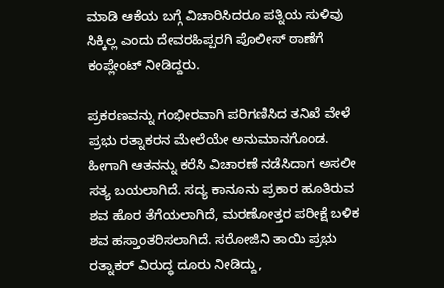ಮಾಡಿ ಆಕೆಯ ಬಗ್ಗೆ ವಿಚಾರಿಸಿದರೂ ಪತ್ನಿಯ ಸುಳಿವು ಸಿಕ್ಕಿಲ್ಲ ಎಂದು ದೇವರಹಿಪ್ಪರಗಿ ಪೊಲೀಸ್ ಠಾಣೆಗೆ ಕಂಪ್ಲೇಂಟ್ ನೀಡಿದ್ದರು.

ಪ್ರಕರಣವನ್ನು ಗಂಭೀರವಾಗಿ ಪರಿಗಣಿಸಿದ ತನಿಖೆ ವೇಳೆ ಪ್ರಭು ರತ್ನಾಕರನ ಮೇಲೆಯೇ ಅನುಮಾನಗೊಂಡ. ಹೀಗಾಗಿ ಆತನನ್ನು ಕರೆಸಿ ವಿಚಾರಣೆ ನಡೆಸಿದಾಗ ಅಸಲೀ ಸತ್ಯ ಬಯಲಾಗಿದೆ. ಸದ್ಯ ಕಾನೂನು ಪ್ರಕಾರ ಹೂತಿರುವ ಶವ ಹೊರ ತೆಗೆಯಲಾಗಿದೆ, ಮರಣೋತ್ತರ ಪರೀಕ್ಷೆ ಬಳಿಕ ಶವ ಹಸ್ತಾಂತರಿಸಲಾಗಿದೆ. ಸರೋಜಿನಿ ತಾಯಿ ಪ್ರಭು ರತ್ನಾಕರ್ ವಿರುದ್ಧ ದೂರು ನೀಡಿದ್ದು,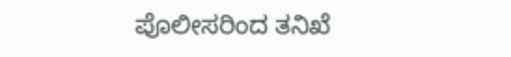ಪೊಲೀಸರಿಂದ ತನಿಖೆ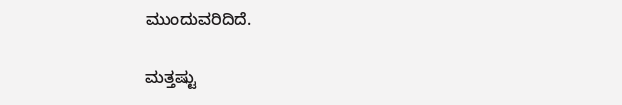ಮುಂದುವರಿದಿದೆ.

ಮತ್ತಷ್ಟು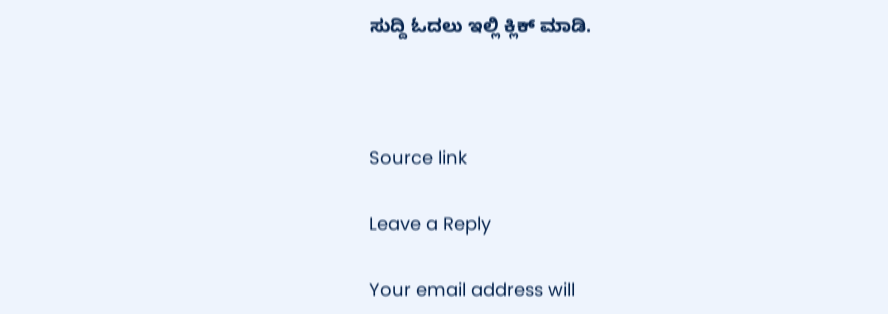ಸುದ್ದಿ ಓದಲು ಇಲ್ಲಿ ಕ್ಲಿಕ್ ಮಾಡಿ.



Source link

Leave a Reply

Your email address will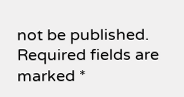not be published. Required fields are marked *